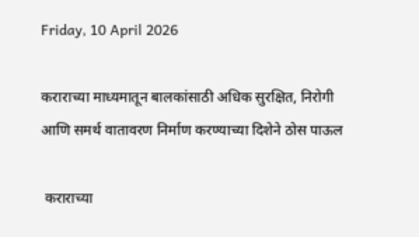Friday, 10 April 2026

कराराच्या माध्यमातून बालकांसाठी अधिक सुरक्षित, निरोगी आणि समर्थ वातावरण निर्माण करण्याच्या दिशेने ठोस पाऊल

 कराराच्या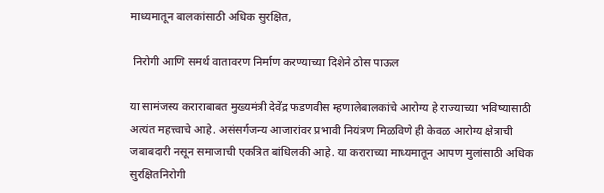माध्यमातून बालकांसाठी अधिक सुरक्षित,

 निरोगी आणि समर्थ वातावरण निर्माण करण्याच्या दिशेने ठोस पाऊल

या सामंजस्य कराराबाबत मुख्यमंत्री देवेंद्र फडणवीस म्हणालेबालकांचे आरोग्य हे राज्याच्या भविष्यासाठी अत्यंत महत्त्वाचे आहे. असंसर्गजन्य आजारांवर प्रभावी नियंत्रण मिळविणे ही केवळ आरोग्य क्षेत्राची जबाबदारी नसून समाजाची एकत्रित बांधिलकी आहे. या कराराच्या माध्यमातून आपण मुलांसाठी अधिक सुरक्षितनिरोगी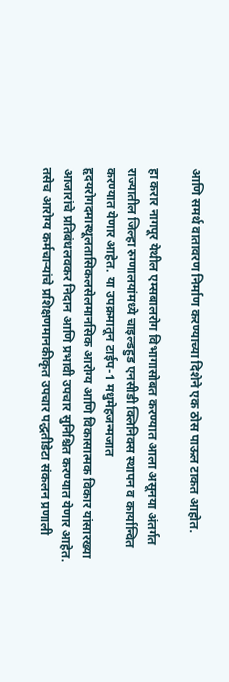आणि समर्थ वातावरण निर्माण करण्याच्या दिशेने एक ठोस पाऊल टाकत आहोत.

हा करार नागपूर येथील एम्सबालरोग विभागासोबत करण्यात आला असूनया अंतर्गत राज्यातील जिल्हा रुग्णालयांमध्ये चाइल्डहुड एनसीडी क्लिनिक्स स्थापन व कार्यान्वित करण्यात येणार आहेत. या उपक्रमातून टाईप-1 मधुमेहजन्मजात हृदयरोगदमास्थूलतासिकलसेलमानसिक आरोग्य आणि विकासात्मक विकार यांसारख्या आजारांचे प्रतिबंधलवकर निदान आणि प्रभावी उपचार सुनिश्चित करण्यात येणार आहेत. तसेच आरोग्य कर्मचाऱ्यांचे प्रशिक्षणमानकीकृत उपचार पद्धतीडेटा संकलन प्रणाली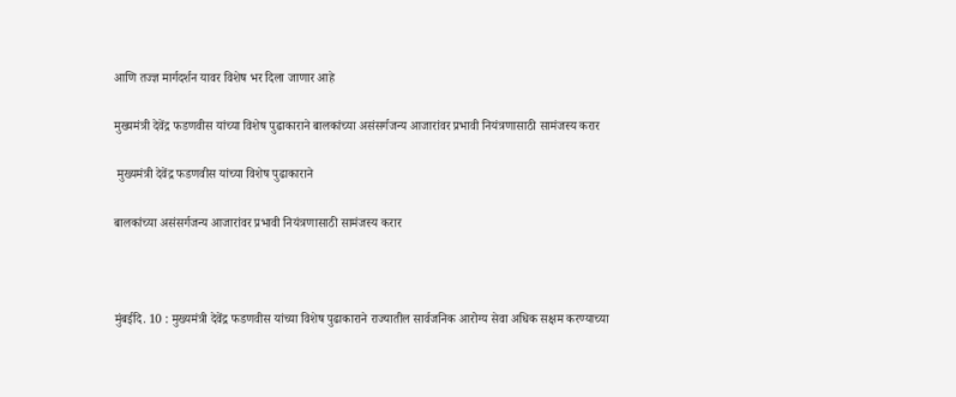आणि तज्ज्ञ मार्गदर्शन यावर विशेष भर दिला जाणार आहे

मुख्यमंत्री देवेंद्र फडणवीस यांच्या विशेष पुढाकाराने बालकांच्या असंसर्गजन्य आजारांवर प्रभावी नियंत्रणासाठी सामंजस्य करार

 मुख्यमंत्री देवेंद्र फडणवीस यांच्या विशेष पुढाकाराने

बालकांच्या असंसर्गजन्य आजारांवर प्रभावी नियंत्रणासाठी सामंजस्य करार



मुंबईदि. 10 : मुख्यमंत्री देवेंद्र फडणवीस यांच्या विशेष पुढाकाराने राज्यातील सार्वजनिक आरोग्य सेवा अधिक सक्षम करण्याच्या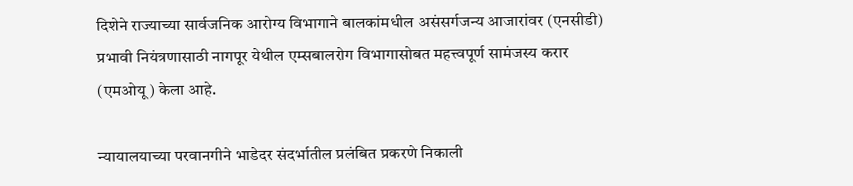दिशेने राज्याच्या सार्वजनिक आरोग्य विभागाने बालकांमधील असंसर्गजन्य आजारांवर (एनसीडी) प्रभावी नियंत्रणासाठी नागपूर येथील एम्सबालरोग विभागासोबत महत्त्वपूर्ण सामंजस्य करार (एमओयू) केला आहे.

न्यायालयाच्या परवानगीने भाडेदर संदर्भातील प्रलंबित प्रकरणे निकाली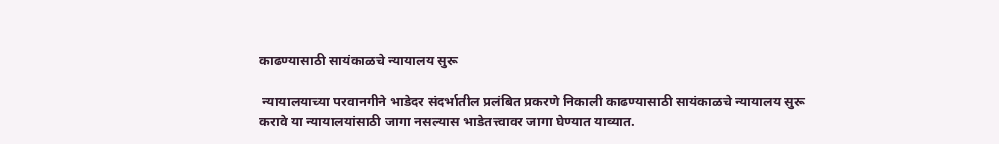काढण्यासाठी सायंकाळचे न्यायालय सुरू

 न्यायालयाच्या परवानगीने भाडेदर संदर्भातील प्रलंबित प्रकरणे निकाली काढण्यासाठी सायंकाळचे न्यायालय सुरू करावे या न्यायालयांसाठी जागा नसल्यास भाडेतत्त्वावर जागा घेण्यात याव्यात.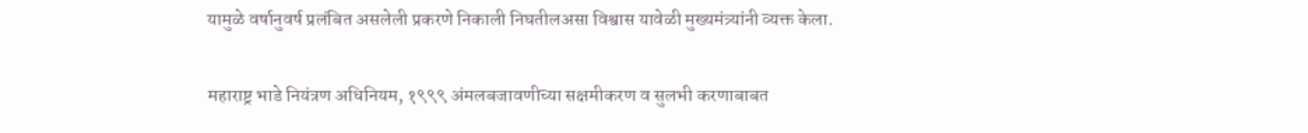यामुळे वर्षानुवर्ष प्रलंबित असलेली प्रकरणे निकाली निघतीलअसा विश्वास यावेळी मुख्यमंत्र्यांनी व्यक्त केला.

महाराष्ट्र भाडे नियंत्रण अधिनियम, १९९९ अंमलबजावणीच्या सक्षमीकरण व सुलभी करणाबाबत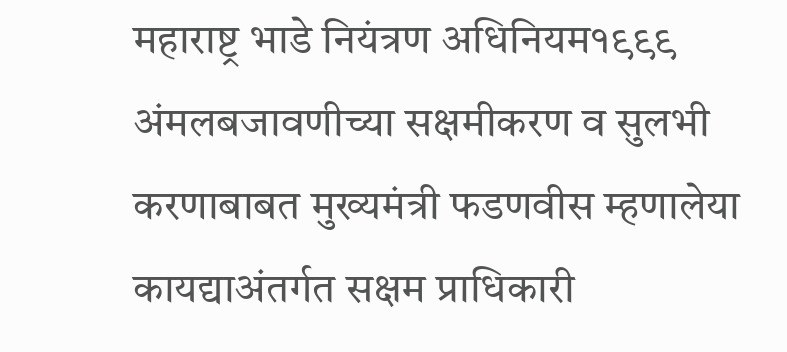महाराष्ट्र भाडे नियंत्रण अधिनियम१९९९  अंमलबजावणीच्या सक्षमीकरण व सुलभी करणाबाबत मुख्यमंत्री फडणवीस म्हणालेया कायद्याअंतर्गत सक्षम प्राधिकारी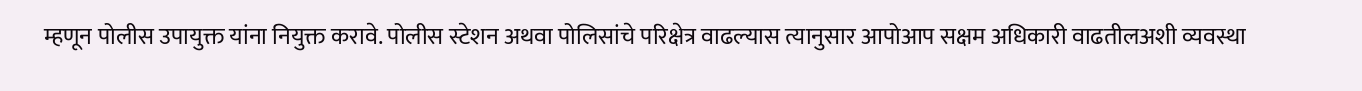म्हणून पोलीस उपायुक्त यांना नियुक्त करावे. पोलीस स्टेशन अथवा पोलिसांचे परिक्षेत्र वाढल्यास त्यानुसार आपोआप सक्षम अधिकारी वाढतीलअशी व्यवस्था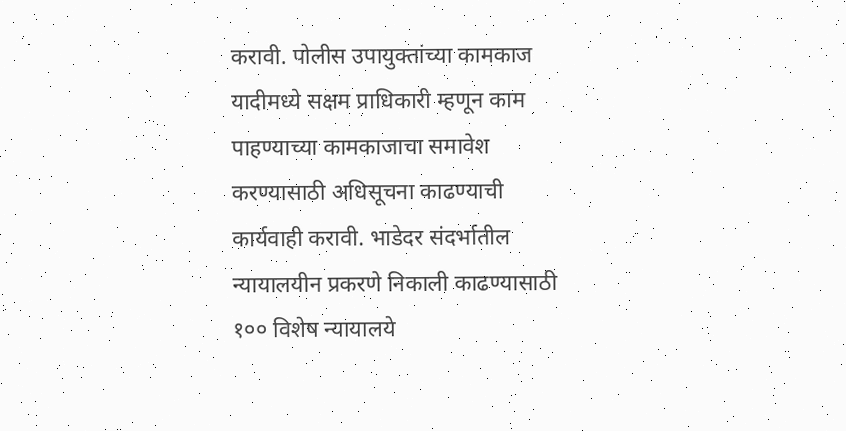करावी. पोलीस उपायुक्तांच्या कामकाज यादीमध्ये सक्षम प्राधिकारी म्हणून काम पाहण्याच्या कामकाजाचा समावेश करण्यासाठी अधिसूचना काढण्याची कार्यवाही करावी. भाडेदर संदर्भातील न्यायालयीन प्रकरणे निकाली काढण्यासाठी १०० विशेष न्यायालये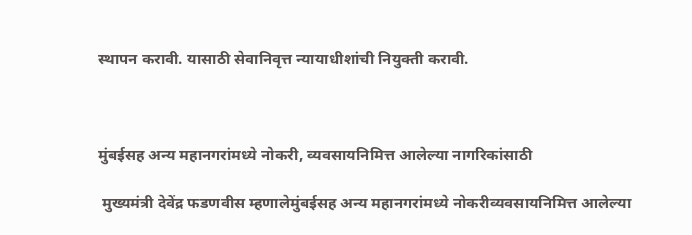स्थापन करावी. यासाठी सेवानिवृत्त न्यायाधीशांची नियुक्ती करावी.



मुंबईसह अन्य महानगरांमध्ये नोकरी, व्यवसायनिमित्त आलेल्या नागरिकांसाठी

 मुख्यमंत्री देवेंद्र फडणवीस म्हणालेमुंबईसह अन्य महानगरांमध्ये नोकरीव्यवसायनिमित्त आलेल्या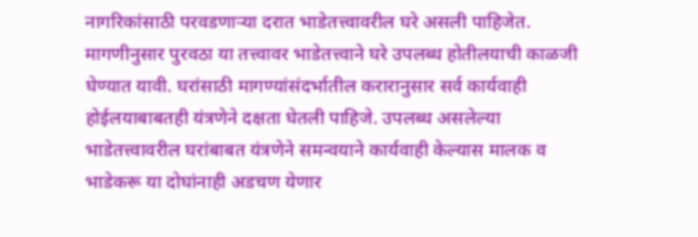नागरिकांसाठी परवडणाऱ्या दरात भाडेतत्त्वावरील घरे असली पाहिजेत. मागणीनुसार पुरवठा या तत्त्वावर भाडेतत्त्वाने घरे उपलब्ध होतीलयाची काळजी घेण्यात यावी. घरांसाठी मागण्यांसंदर्भातील करारानुसार सर्व कार्यवाही होईलयाबाबतही यंत्रणेने दक्षता घेतली पाहिजे. उपलब्ध असलेल्या भाडेतत्त्वावरील घरांबाबत यंत्रणेने समन्वयाने कार्यवाही केल्यास मालक व भाडेकरू या दोघांनाही अडचण येणार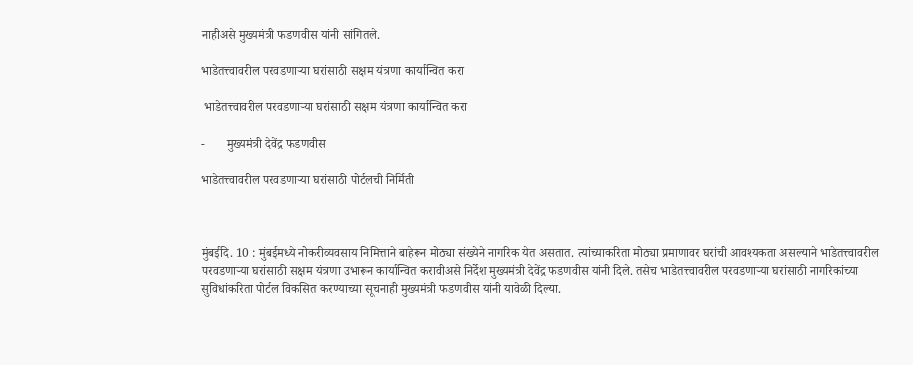नाहीअसे मुख्यमंत्री फडणवीस यांनी सांगितले.

भाडेतत्त्वावरील परवडणाऱ्या घरांसाठी सक्षम यंत्रणा कार्यान्वित करा

 भाडेतत्त्वावरील परवडणाऱ्या घरांसाठी सक्षम यंत्रणा कार्यान्वित करा

-       मुख्यमंत्री देवेंद्र फडणवीस

भाडेतत्त्वावरील परवडणाऱ्या घरांसाठी पोर्टलची निर्मिती



मुंबईदि. 10 : मुंबईमध्ये नोकरीव्यवसाय निमित्ताने बाहेरून मोठ्या संख्येने नागरिक येत असतात. त्यांच्याकरिता मोठ्या प्रमाणावर घरांची आवश्यकता असल्याने भाडेतत्त्वावरील परवडणाऱ्या घरांसाठी सक्षम यंत्रणा उभारून कार्यान्वित करावीअसे निर्देश मुख्यमंत्री देवेंद्र फडणवीस यांनी दिले. तसेच भाडेतत्त्वावरील परवडणाऱ्या घरांसाठी नागरिकांच्या सुविधांकरिता पोर्टल विकसित करण्याच्या सूचनाही मुख्यमंत्री फडणवीस यांनी यावेळी दिल्या.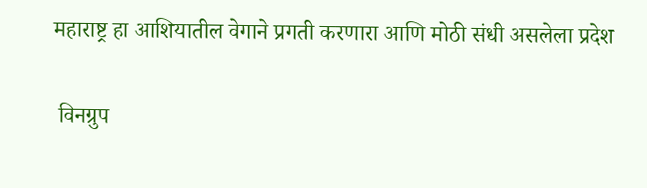महाराष्ट्र हा आशियातील वेगाने प्रगती करणारा आणि मोठी संधी असलेला प्रदेश

 विनग्रुप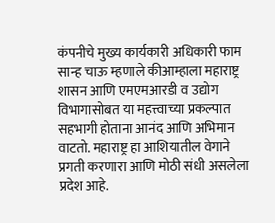कंपनीचे मुख्य कार्यकारी अधिकारी फाम सान्ह चाऊ म्हणाले कीआम्हाला महाराष्ट्र शासन आणि एमएमआरडी व उद्योग विभागासोबत या महत्त्वाच्या प्रकल्पात सहभागी होताना आनंद आणि अभिमान वाटतो. महाराष्ट्र हा आशियातील वेगाने प्रगती करणारा आणि मोठी संधी असलेला प्रदेश आहे.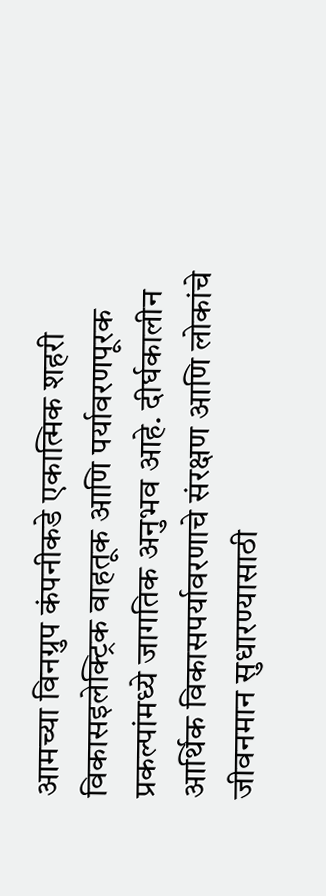आमच्या विनग्रुप कंपनीकडे एकात्मिक शहरी विकासइलेक्ट्रिक वाहतूक आणि पर्यावरणपूरक प्रकल्पांमध्ये जागतिक अनुभव आहे. दीर्घकालीन आर्थिक विकासपर्यावरणाचे संरक्षण आणि लोकांचे जीवनमान सुधारण्यासाठी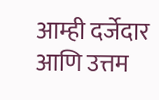आम्ही दर्जेदार आणि उत्तम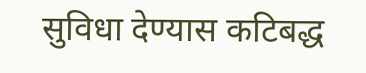सुविधा देण्यास कटिबद्ध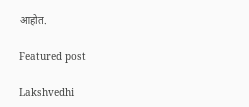आहोत.

Featured post

Lakshvedhi